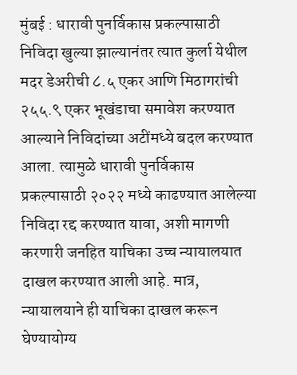मुंबई : धारावी पुनर्विकास प्रकल्पासाठी निविदा खुल्या झाल्यानंतर त्यात कुर्ला येथील मदर डेअरीची ८.५ एकर आणि मिठागरांची २५५.९ एकर भूखंडाचा समावेश करण्यात आल्याने निविदांच्या अटींमध्ये बदल करण्यात आला. त्यामुळे धारावी पुनर्विकास प्रकल्पासाठी २०२२ मध्ये काढण्यात आलेल्या निविदा रद्द करण्यात यावा, अशी मागणी करणारी जनहित याचिका उच्च न्यायालयात दाखल करण्यात आली आहे. मात्र, न्यायालयाने ही याचिका दाखल करून घेण्यायोग्य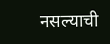नसल्याची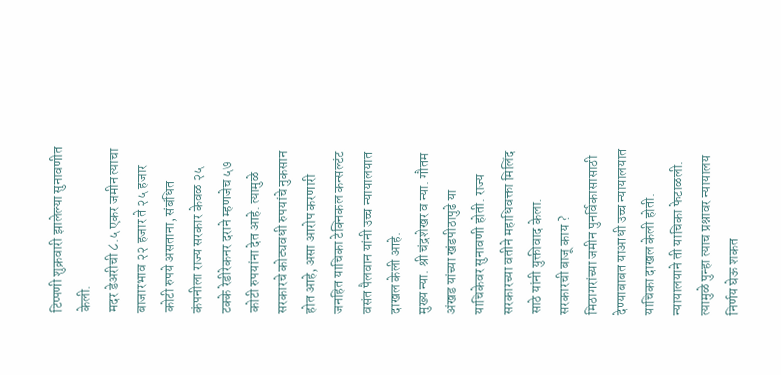टिप्पणी शुक्रवारी झालेल्या सुनावणीत केली.
मदर डेअरीची ८.५ एकर जमीन त्याचा बाजारभाव २२ हजार ते २५ हजार कोटी रुपये असताना, संबंधित कंपनीला राज्य सरकार केवळ २५ टक्के रेडीरेकनर दराने म्हणजेच ५७ कोटी रुपयांना देत आहे. त्यामुळे सरकारचे कोट्यवधी रुपयांचे नुकसान होत आहे, असा आरोप करणारी जनहित याचिका टेक्निकल कन्सल्टंट वसंत पैलवान यांनी उच्च न्यायालयात दाखल केली आहे.
मुख्य न्या. श्री चंद्रशेखर व न्या. गौतम अंखड यांच्या खंडपीठापुढे या याचिकेवर सुनावणी होती. राज्य सरकारच्या वतीने महाधिवक्ता मिलिंद साठे यांनी युक्तीवाद केला.
सरकारची बाजू काय ?
मिठागरांच्या जमीन पुनर्विकासासाठी देण्याबाबत याआधी उच्च न्यायालयात याचिका दाखल केली होती. न्यायालयाने ती याचिका फेटाळली. त्यामुळे पुन्हा त्याच प्रश्नावर न्यायालय निर्णय घेऊ शकत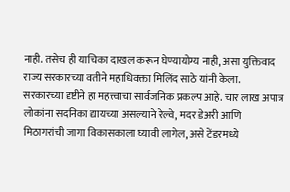नाही. तसेच ही याचिका दाखल करून घेण्यायोग्य नाही, असा युक्तिवाद राज्य सरकारच्या वतीने महाधिवक्ता मिलिंद साठे यांनी केला.
सरकारच्या दृष्टीने हा महत्त्वाचा सार्वजनिक प्रकल्प आहे. चार लाख अपात्र लोकांना सदनिका द्यायच्या असल्याने रेल्वे, मदर डेअरी आणि मिठागरांची जागा विकासकाला घ्यावी लागेल, असे टेंडरमध्ये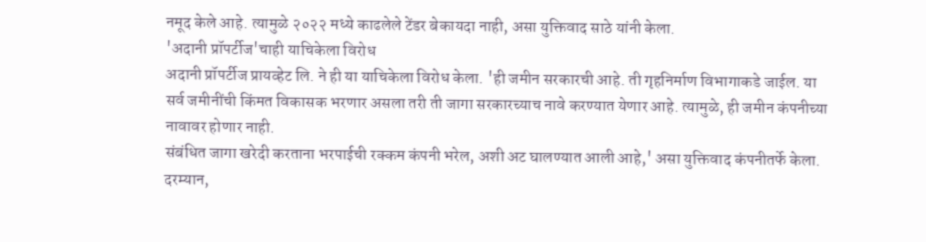नमूद केले आहे. त्यामुळे २०२२ मध्ये काढलेले टेंडर बेकायदा नाही, असा युक्तिवाद साठे यांनी केला.
'अदानी प्रॉपर्टीज'चाही याचिकेला विरोध
अदानी प्रॉपर्टीज प्रायव्हेट लि. ने ही या याचिकेला विरोध केला. 'ही जमीन सरकारची आहे. ती गृहनिर्माण विभागाकडे जाईल. या सर्व जमीनींची किंमत विकासक भरणार असला तरी ती जागा सरकारच्याच नावे करण्यात येणार आहे. त्यामुळे, ही जमीन कंपनीच्या नावावर होणार नाही.
संबंधित जागा खरेदी करताना भरपाईची रक्कम कंपनी भरेल, अशी अट घालण्यात आली आहे,' असा युक्तिवाद कंपनीतर्फे केला. दरम्यान,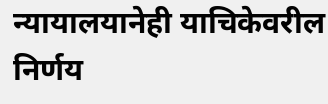न्यायालयानेही याचिकेवरील निर्णय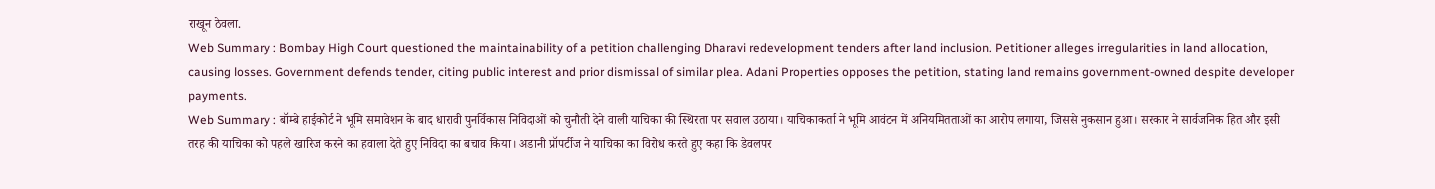राखून ठेवला.
Web Summary : Bombay High Court questioned the maintainability of a petition challenging Dharavi redevelopment tenders after land inclusion. Petitioner alleges irregularities in land allocation, causing losses. Government defends tender, citing public interest and prior dismissal of similar plea. Adani Properties opposes the petition, stating land remains government-owned despite developer payments.
Web Summary : बॉम्बे हाईकोर्ट ने भूमि समावेशन के बाद धारावी पुनर्विकास निविदाओं को चुनौती देने वाली याचिका की स्थिरता पर सवाल उठाया। याचिकाकर्ता ने भूमि आवंटन में अनियमितताओं का आरोप लगाया, जिससे नुकसान हुआ। सरकार ने सार्वजनिक हित और इसी तरह की याचिका को पहले खारिज करने का हवाला देते हुए निविदा का बचाव किया। अडानी प्रॉपर्टीज ने याचिका का विरोध करते हुए कहा कि डेवलपर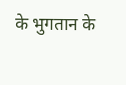के भुगतान के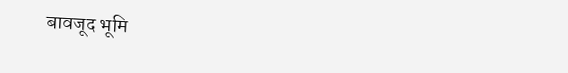बावजूद भूमि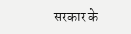सरकार के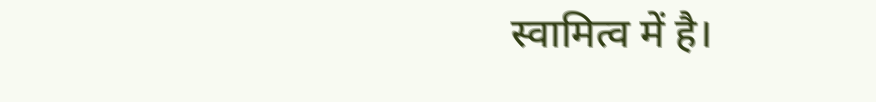स्वामित्व में है।